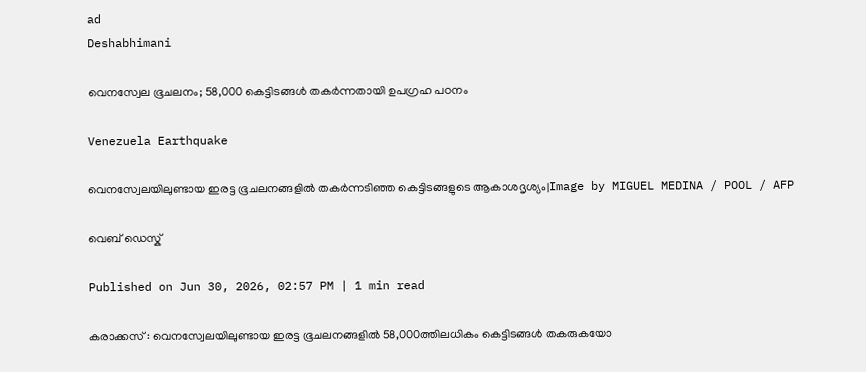ad
Deshabhimani

വെനസ്വേല ഭൂചലനം; 58,000 കെട്ടിടങ്ങൾ തകർന്നതായി ഉപഗ്രഹ പഠനം

Venezuela Earthquake

വെനസ്വേലയിലുണ്ടായ ഇരട്ട ഭൂചലനങ്ങളിൽ തകർന്നടിഞ്ഞ കെട്ടിടങ്ങളുടെ ആകാശദൃശ്യം|Image by MIGUEL MEDINA / POOL / AFP

വെബ് ഡെസ്ക്

Published on Jun 30, 2026, 02:57 PM | 1 min read

കരാക്കസ് : വെനസ്വേലയിലുണ്ടായ ഇരട്ട ഭൂചലനങ്ങളിൽ 58,000ത്തിലധികം കെട്ടിടങ്ങൾ തകരുകയോ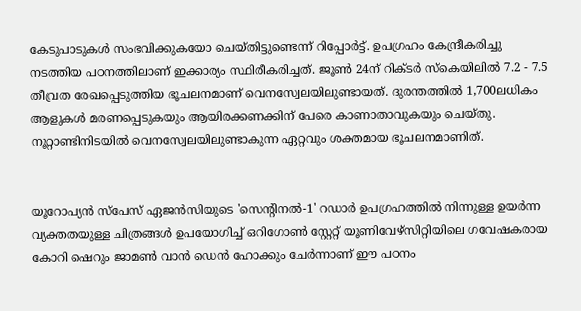കേടുപാടുകൾ സംഭവിക്കുകയോ ചെയ്തിട്ടുണ്ടെന്ന് റിപ്പോർട്ട്. ഉപഗ്രഹം കേന്ദ്രീകരിച്ചു നടത്തിയ പഠനത്തിലാണ് ഇക്കാര്യം സ്ഥിരീകരിച്ചത്. ജൂൺ 24ന് റിക്ടർ സ്കെയിലിൽ 7.2 - 7.5 തീവ്രത രേഖപ്പെടുത്തിയ ഭൂചലനമാണ് വെനസ്വേലയിലുണ്ടായത്. ദുരന്തത്തിൽ 1,700ലധികം ആളുകൾ മരണപ്പെടുകയും ആയിരക്കണക്കിന് പേരെ കാണാതാവുകയും ചെയ്തു. നൂറ്റാണ്ടിനിടയിൽ വെനസ്വേലയിലുണ്ടാകുന്ന ഏറ്റവും ശക്തമായ ഭൂചലനമാണിത്.


യൂറോപ്യൻ സ്പേസ് ഏജൻസിയുടെ 'സെന്റിനൽ-1' റഡാർ ഉപഗ്രഹത്തിൽ നിന്നുള്ള ഉയർന്ന വ്യക്തതയുള്ള ചിത്രങ്ങൾ ഉപയോഗിച്ച് ഒറിഗോൺ സ്റ്റേറ്റ് യൂണിവേഴ്സിറ്റിയിലെ ഗവേഷകരായ കോറി ഷെറും ജാമൺ വാൻ ഡെൻ ഹോക്കും ചേർന്നാണ് ഈ പഠനം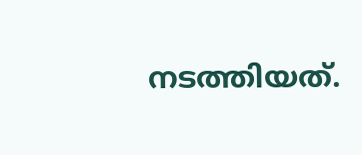നടത്തിയത്.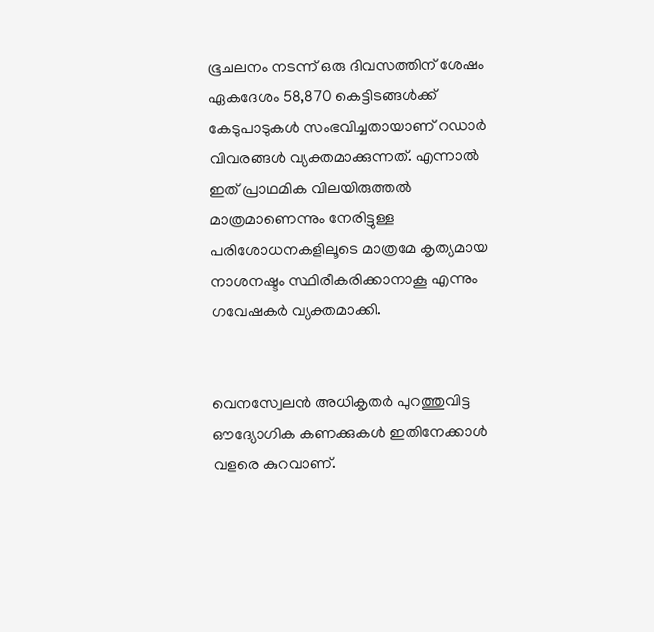ഭൂചലനം നടന്ന് ഒരു ദിവസത്തിന് ശേഷം ഏകദേശം 58,870 കെട്ടിടങ്ങൾക്ക് കേടുപാടുകൾ സംഭവിച്ചതായാണ് റഡാർ വിവരങ്ങൾ വ്യക്തമാക്കുന്നത്. എന്നാൽ ഇത് പ്രാഥമിക വിലയിരുത്തൽ മാത്രമാണെന്നും നേരിട്ടുള്ള പരിശോധനകളിലൂടെ മാത്രമേ കൃത്യമായ നാശനഷ്ടം സ്ഥിരീകരിക്കാനാകൂ എന്നും ഗവേഷകർ വ്യക്തമാക്കി.


വെനസ്വേലൻ അധികൃതർ പുറത്തുവിട്ട ഔദ്യോഗിക കണക്കുകൾ ഇതിനേക്കാൾ വളരെ കുറവാണ്.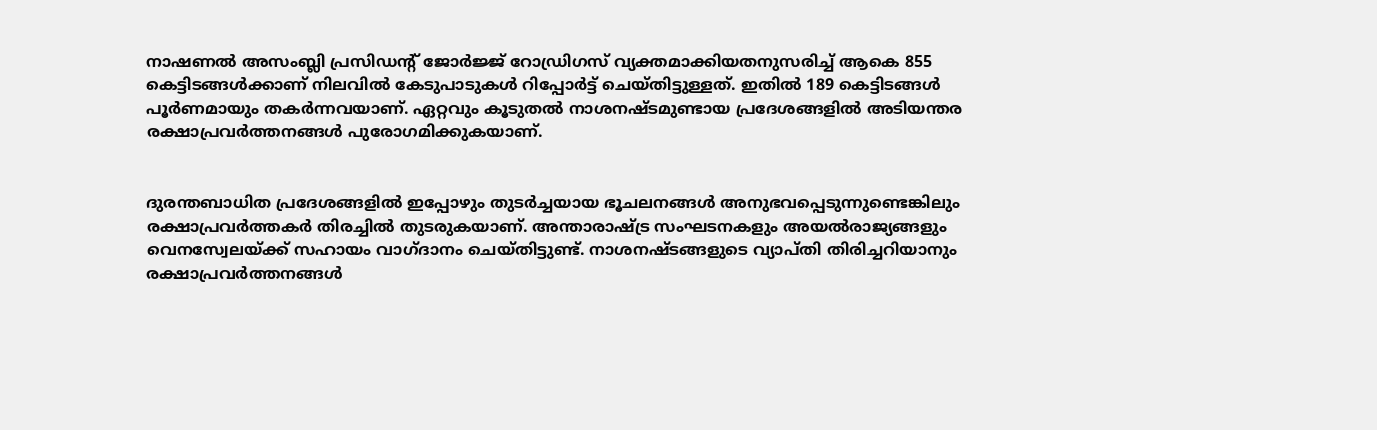നാഷണൽ അസംബ്ലി പ്രസിഡന്റ് ജോർജ്ജ് റോഡ്രിഗസ് വ്യക്തമാക്കിയതനുസരിച്ച് ആകെ 855 കെട്ടിടങ്ങൾക്കാണ് നിലവിൽ കേടുപാടുകൾ റിപ്പോർട്ട് ചെയ്തിട്ടുള്ളത്. ഇതിൽ 189 കെട്ടിടങ്ങൾ പൂർണമായും തകർന്നവയാണ്. ഏറ്റവും കൂടുതൽ നാശനഷ്ടമുണ്ടായ പ്രദേശങ്ങളിൽ അടിയന്തര രക്ഷാപ്രവർത്തനങ്ങൾ പുരോഗമിക്കുകയാണ്.


ദുരന്തബാധിത പ്രദേശങ്ങളിൽ ഇപ്പോഴും തുടർച്ചയായ ഭൂചലനങ്ങൾ അനുഭവപ്പെടുന്നുണ്ടെങ്കിലും രക്ഷാപ്രവർത്തകർ തിരച്ചിൽ തുടരുകയാണ്. അന്താരാഷ്ട്ര സംഘടനകളും അയൽരാജ്യങ്ങളും വെനസ്വേലയ്ക്ക് സഹായം വാഗ്ദാനം ചെയ്തിട്ടുണ്ട്. നാശനഷ്ടങ്ങളുടെ വ്യാപ്തി തിരിച്ചറിയാനും രക്ഷാപ്രവർത്തനങ്ങൾ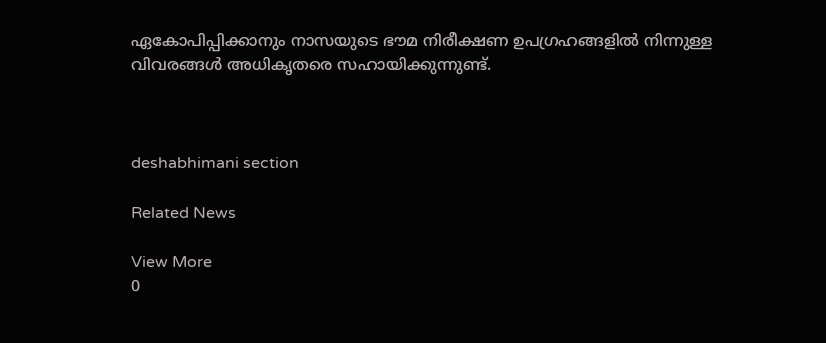ഏകോപിപ്പിക്കാനും നാസയുടെ ഭൗമ നിരീക്ഷണ ഉപഗ്രഹങ്ങളിൽ നിന്നുള്ള വിവരങ്ങൾ അധികൃതരെ സഹായിക്കുന്നുണ്ട്.



deshabhimani section

Related News

View More
0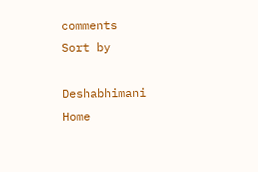comments
Sort by

Deshabhimani
Home